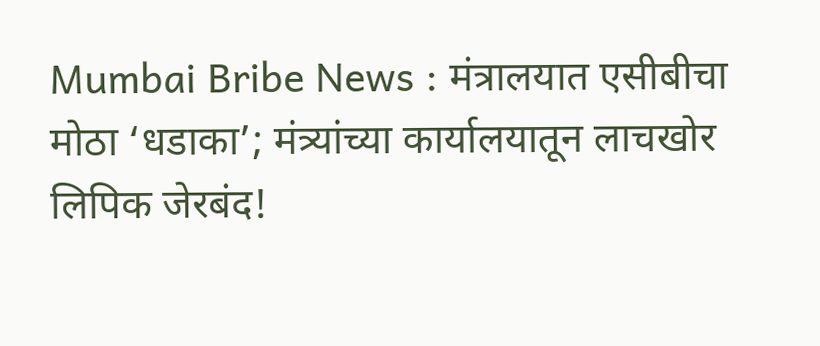Mumbai Bribe News : मंत्रालयात एसीबीचा मोठा ‘धडाका’; मंत्र्यांच्या कार्यालयातून लाचखोर लिपिक जेरबंद!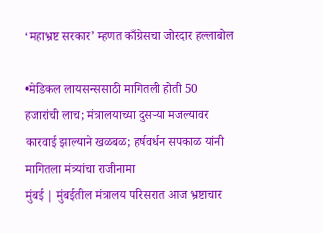‘महाभ्रष्ट सरकार’ म्हणत काँग्रेसचा जोरदार हल्लाबोल

•मेडिकल लायसन्ससाठी मागितली होती 50 हजारांची लाच; मंत्रालयाच्या दुसऱ्या मजल्यावर कारवाई झाल्याने खळबळ; हर्षवर्धन सपकाळ यांनी मागितला मंत्र्यांचा राजीनामा
मुंबई | मुंबईतील मंत्रालय परिसरात आज भ्रष्टाचार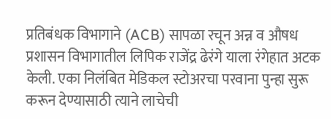प्रतिबंधक विभागाने (ACB) सापळा रचून अन्न व औषध प्रशासन विभागातील लिपिक राजेंद्र ढेरंगे याला रंगेहात अटक केली. एका निलंबित मेडिकल स्टोअरचा परवाना पुन्हा सुरू करून देण्यासाठी त्याने लाचेची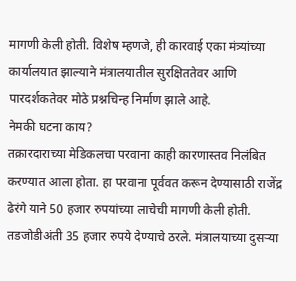मागणी केली होती. विशेष म्हणजे, ही कारवाई एका मंत्र्यांच्या कार्यालयात झाल्याने मंत्रालयातील सुरक्षिततेवर आणि पारदर्शकतेवर मोठे प्रश्नचिन्ह निर्माण झाले आहे.
नेमकी घटना काय?
तक्रारदाराच्या मेडिकलचा परवाना काही कारणास्तव निलंबित करण्यात आला होता. हा परवाना पूर्ववत करून देण्यासाठी राजेंद्र ढेरंगे याने 50 हजार रुपयांच्या लाचेची मागणी केली होती. तडजोडीअंती 35 हजार रुपये देण्याचे ठरले. मंत्रालयाच्या दुसऱ्या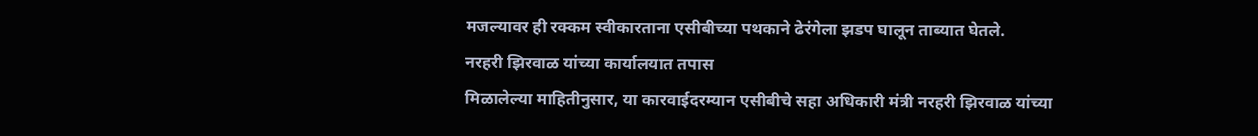मजल्यावर ही रक्कम स्वीकारताना एसीबीच्या पथकाने ढेरंगेला झडप घालून ताब्यात घेतले.
नरहरी झिरवाळ यांच्या कार्यालयात तपास
मिळालेल्या माहितीनुसार, या कारवाईदरम्यान एसीबीचे सहा अधिकारी मंत्री नरहरी झिरवाळ यांच्या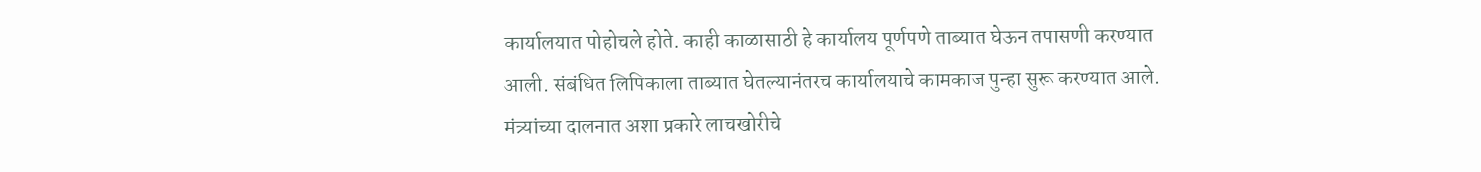कार्यालयात पोहोचले होते. काही काळासाठी हे कार्यालय पूर्णपणे ताब्यात घेऊन तपासणी करण्यात आली. संबंधित लिपिकाला ताब्यात घेतल्यानंतरच कार्यालयाचे कामकाज पुन्हा सुरू करण्यात आले. मंत्र्यांच्या दालनात अशा प्रकारे लाचखोरीचे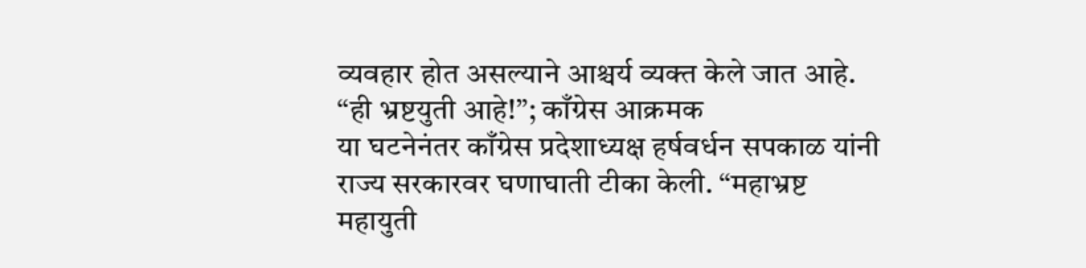व्यवहार होत असल्याने आश्चर्य व्यक्त केले जात आहे.
“ही भ्रष्टयुती आहे!”; काँग्रेस आक्रमक
या घटनेनंतर काँग्रेस प्रदेशाध्यक्ष हर्षवर्धन सपकाळ यांनी राज्य सरकारवर घणाघाती टीका केली. “महाभ्रष्ट महायुती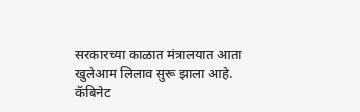सरकारच्या काळात मंत्रालयात आता खुलेआम लिलाव सुरू झाला आहे. कॅबिनेट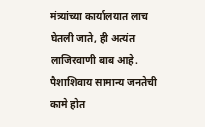मंत्र्यांच्या कार्यालयात लाच घेतली जाते, ही अत्यंत लाजिरवाणी बाब आहे. पैशाशिवाय सामान्य जनतेची कामे होत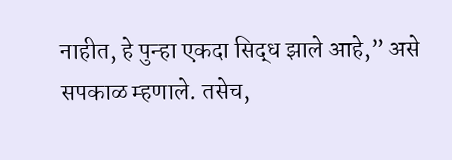नाहीत, हे पुन्हा एकदा सिद्ध झाले आहे,” असे सपकाळ म्हणाले. तसेच,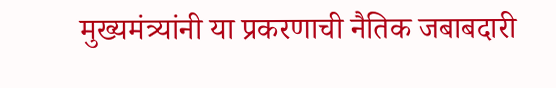मुख्यमंत्र्यांनी या प्रकरणाची नैतिक जबाबदारी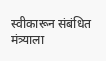स्वीकारून संबंधित मंत्र्याला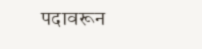पदावरून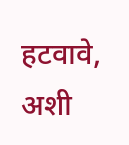हटवावे, अशी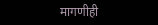मागणीही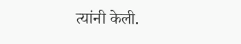त्यांनी केली.